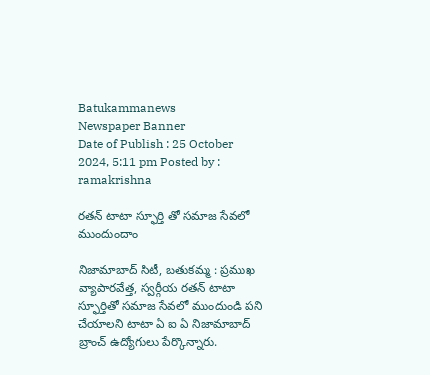Batukammanews
Newspaper Banner
Date of Publish : 25 October 2024, 5:11 pm Posted by : ramakrishna

రతన్ టాటా స్ఫూర్తి తో సమాజ సేవలో ముందుందాం

నిజామాబాద్ సిటీ, బతుకమ్మ : ప్రముఖ వ్యాపారవేత్త, స్వర్గీయ రతన్ టాటా స్ఫూర్తితో సమాజ సేవలో ముందుండి పని చేయాలని టాటా ఏ ఐ ఏ నిజామాబాద్ బ్రాంచ్ ఉద్యోగులు పేర్కొన్నారు.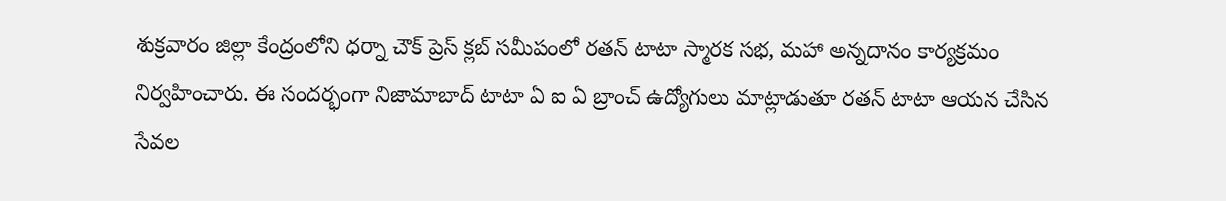శుక్రవారం జిల్లా కేంద్రంలోని ధర్నా చౌక్ ప్రెస్ క్లబ్ సమీపంలో రతన్ టాటా స్మారక సభ, మహా అన్నదానం కార్యక్రమం నిర్వహించారు. ఈ సందర్భంగా నిజామాబాద్ టాటా ఏ ఐ ఏ బ్రాంచ్ ఉద్యోగులు మాట్లాడుతూ రతన్ టాటా ఆయన చేసిన సేవల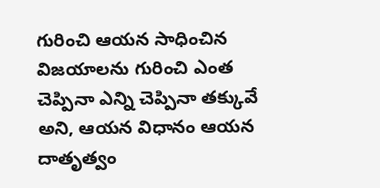గురించి ఆయన సాధించిన విజయాలను గురించి ఎంత చెప్పినా ఎన్ని చెప్పినా తక్కువే అని, ఆయన విధానం ఆయన దాతృత్వం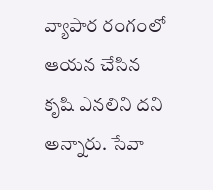వ్యాపార రంగంలో ఆయన చేసిన కృషి ఎనలిని దని అన్నారు. సేవా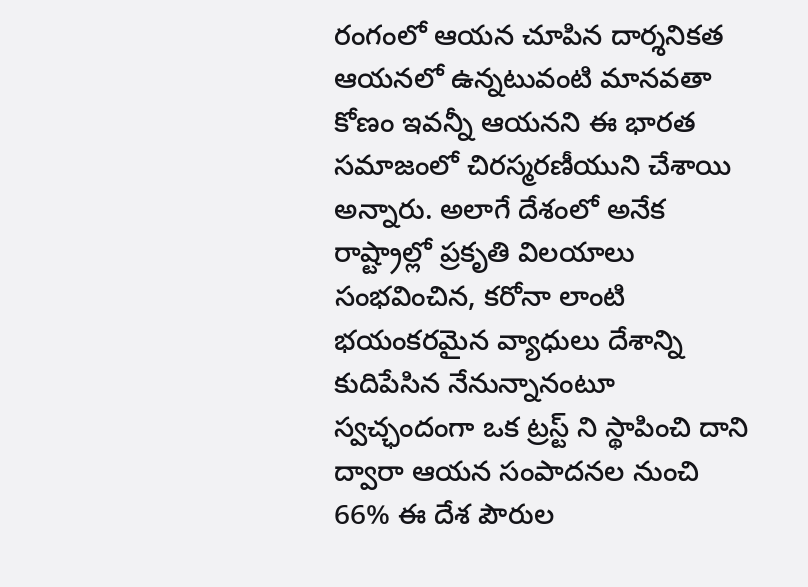రంగంలో ఆయన చూపిన దార్శనికత ఆయనలో ఉన్నటువంటి మానవతా కోణం ఇవన్నీ ఆయనని ఈ భారత సమాజంలో చిరస్మరణీయుని చేశాయి అన్నారు. అలాగే దేశంలో అనేక రాష్ట్రాల్లో ప్రకృతి విలయాలు సంభవించిన, కరోనా లాంటి భయంకరమైన వ్యాధులు దేశాన్ని కుదిపేసిన నేనున్నానంటూ స్వచ్ఛందంగా ఒక ట్రస్ట్ ని స్థాపించి దాని ద్వారా ఆయన సంపాదనల నుంచి 66% ఈ దేశ పౌరుల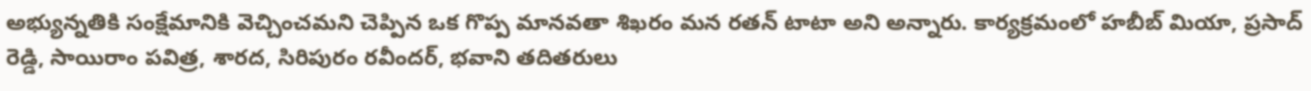అభ్యున్నతికి సంక్షేమానికి వెచ్చించమని చెప్పిన ఒక గొప్ప మానవతా శిఖరం మన రతన్ టాటా అని అన్నారు. కార్యక్రమంలో హబీబ్ మియా, ప్రసాద్ రెడ్డి, సాయిరాం పవిత్ర, శారద, సిరిపురం రవీందర్, భవాని తదితరులు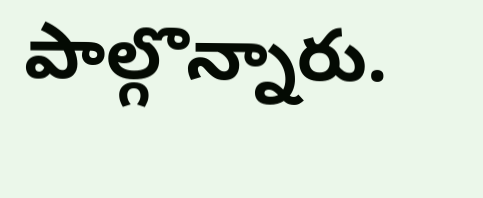పాల్గొన్నారు.